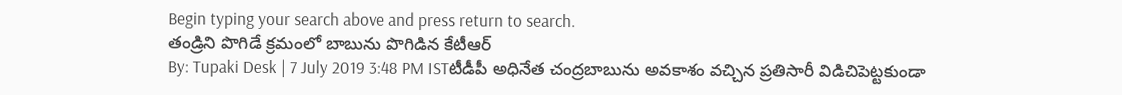Begin typing your search above and press return to search.
తండ్రిని పొగిడే క్రమంలో బాబును పొగిడిన కేటీఆర్
By: Tupaki Desk | 7 July 2019 3:48 PM ISTటీడీపీ అధినేత చంద్రబాబును అవకాశం వచ్చిన ప్రతిసారీ విడిచిపెట్టకుండా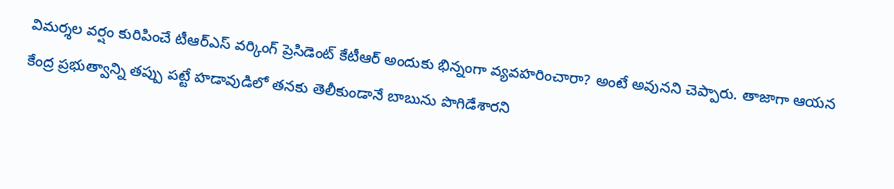విమర్శల వర్షం కురిపించే టీఆర్ఎస్ వర్కింగ్ ప్రెసిడెంట్ కేటీఆర్ అందుకు భిన్నంగా వ్యవహరించారా? అంటే అవునని చెప్పారు. తాజాగా ఆయన కేంద్ర ప్రభుత్వాన్ని తప్పు పట్టే హడావుడిలో తనకు తెలీకుండానే బాబును పొగిడేశారని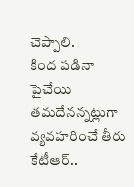చెప్పాలి.
కింద పడినా పైచేయి తమదేనన్నట్లుగా వ్యవహరించే తీరు కేటీఆర్..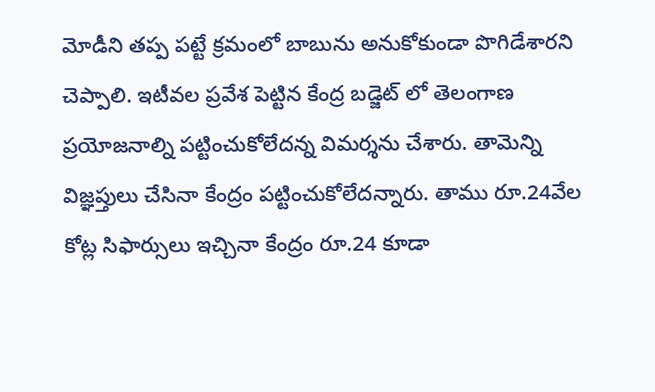మోడీని తప్ప పట్టే క్రమంలో బాబును అనుకోకుండా పొగిడేశారని చెప్పాలి. ఇటీవల ప్రవేశ పెట్టిన కేంద్ర బడ్జెట్ లో తెలంగాణ ప్రయోజనాల్ని పట్టించుకోలేదన్న విమర్శను చేశారు. తామెన్ని విజ్ఞప్తులు చేసినా కేంద్రం పట్టించుకోలేదన్నారు. తాము రూ.24వేల కోట్ల సిఫార్సులు ఇచ్చినా కేంద్రం రూ.24 కూడా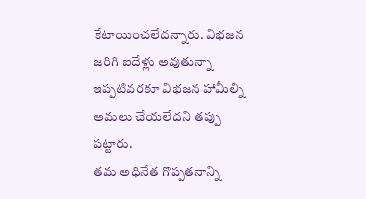కేటాయించలేదన్నారు. విభజన జరిగి ఐదేళ్లు అవుతున్నా ఇప్పటివరకూ విభజన హామీల్ని అమలు చేయలేదని తప్పు పట్టారు.
తమ అధినేత గొప్పతనాన్ని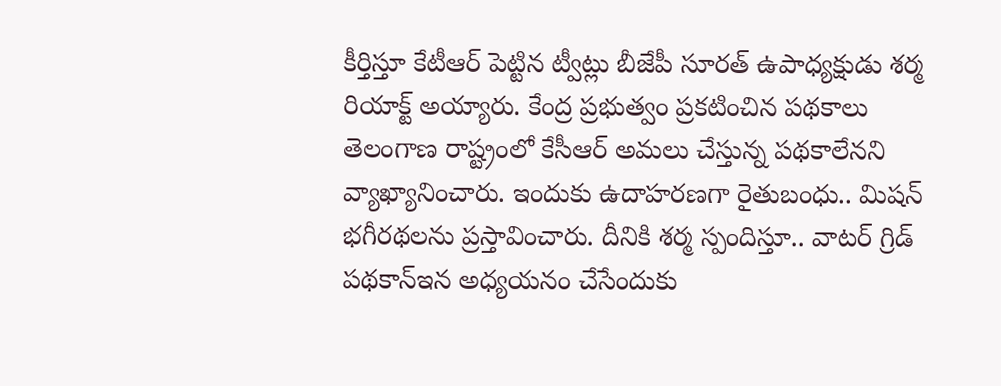కీర్తిస్తూ కేటీఆర్ పెట్టిన ట్వీట్లు బీజేపీ సూరత్ ఉపాధ్యక్షుడు శర్మ రియాక్ట్ అయ్యారు. కేంద్ర ప్రభుత్వం ప్రకటించిన పథకాలు తెలంగాణ రాష్ట్రంలో కేసీఆర్ అమలు చేస్తున్న పథకాలేనని వ్యాఖ్యానించారు. ఇందుకు ఉదాహరణగా రైతుబంధు.. మిషన్ భగీరథలను ప్రస్తావించారు. దీనికి శర్మ స్పందిస్తూ.. వాటర్ గ్రిడ్ పథకాన్ఇన అధ్యయనం చేసేందుకు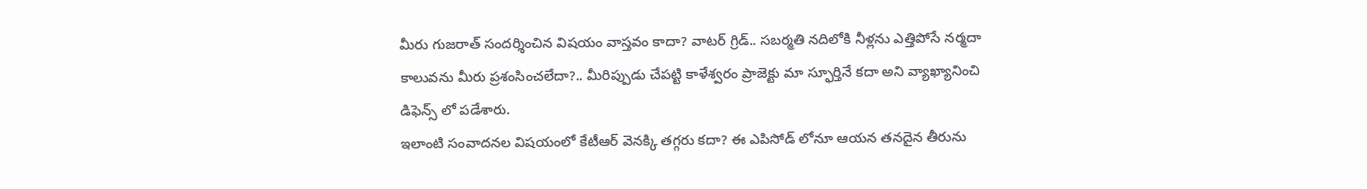మీరు గుజరాత్ సందర్శించిన విషయం వాస్తవం కాదా? వాటర్ గ్రిడ్.. సబర్మతి నదిలోకి నీళ్లను ఎత్తిపోసే నర్మదా కాలువను మీరు ప్రశంసించలేదా?.. మీరిప్పుడు చేపట్టి కాళేశ్వరం ప్రాజెక్టు మా స్ఫూర్తినే కదా అని వ్యాఖ్యానించి డిఫెన్స్ లో పడేశారు.
ఇలాంటి సంవాదనల విషయంలో కేటీఆర్ వెనక్కి తగ్గరు కదా? ఈ ఎపిసోడ్ లోనూ ఆయన తనదైన తీరును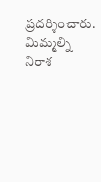ప్రదర్శించారు. మిమ్మల్ని నిరాశ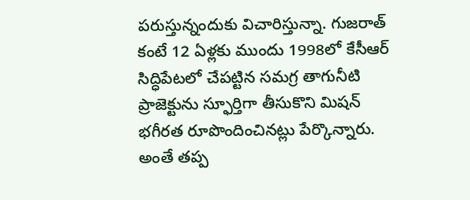పరుస్తున్నందుకు విచారిస్తున్నా. గుజరాత్ కంటే 12 ఏళ్లకు ముందు 1998లో కేసీఆర్ సిద్ధిపేటలో చేపట్టిన సమగ్ర తాగునీటి ప్రాజెక్టును స్ఫూర్తిగా తీసుకొని మిషన్ భగీరత రూపొందించినట్లు పేర్కొన్నారు. అంతే తప్ప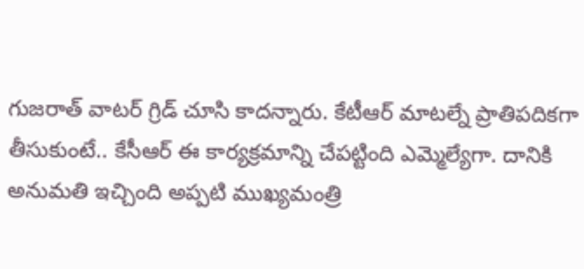గుజరాత్ వాటర్ గ్రిడ్ చూసి కాదన్నారు. కేటీఆర్ మాటల్నే ప్రాతిపదికగా తీసుకుంటే.. కేసీఆర్ ఈ కార్యక్రమాన్ని చేపట్టింది ఎమ్మెల్యేగా. దానికి అనుమతి ఇచ్చింది అప్పటి ముఖ్యమంత్రి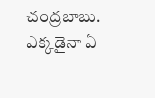చంద్రబాబు. ఎక్కడైనా ఏ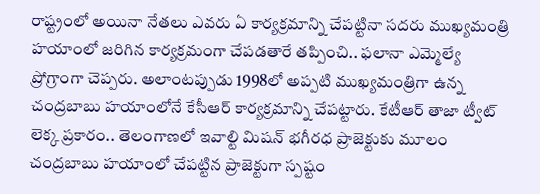రాష్ట్రంలో అయినా నేతలు ఎవరు ఏ కార్యక్రమాన్ని చేపట్టినా సదరు ముఖ్యమంత్రి హయాంలో జరిగిన కార్యక్రమంగా చేపడతారే తప్పించి.. ఫలానా ఎమ్మెల్యే ప్రోగ్రాంగా చెప్పరు. అలాంటప్పుడు 1998లో అప్పటి ముఖ్యమంత్రిగా ఉన్న చంద్రబాబు హయాంలోనే కేసీఆర్ కార్యక్రమాన్ని చేపట్టారు. కేటీఆర్ తాజా ట్వీట్ లెక్క ప్రకారం.. తెలంగాణలో ఇవాల్టి మిషన్ భగీరధ ప్రాజెక్టుకు మూలం చంద్రబాబు హయాంలో చేపట్టిన ప్రాజెక్టుగా స్పష్టం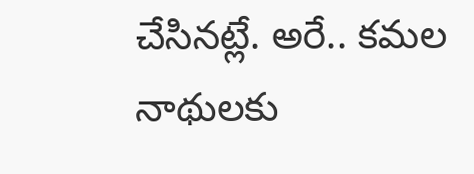చేసినట్లే. అరే.. కమల నాథులకు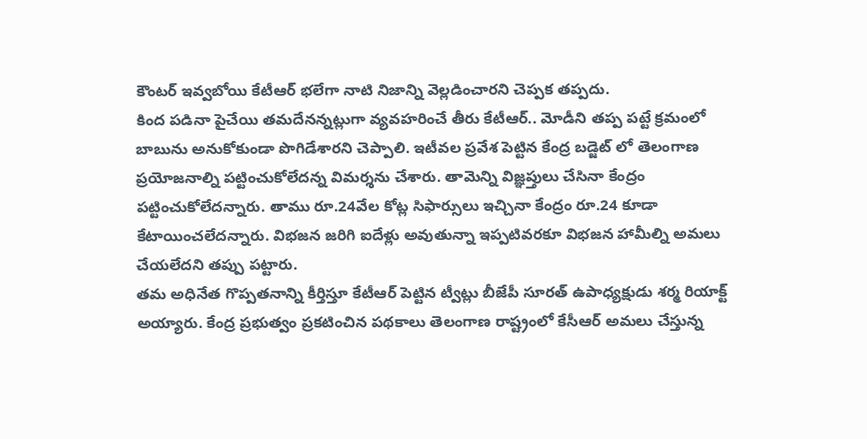కౌంటర్ ఇవ్వబోయి కేటీఆర్ భలేగా నాటి నిజాన్ని వెల్లడించారని చెప్పక తప్పదు.
కింద పడినా పైచేయి తమదేనన్నట్లుగా వ్యవహరించే తీరు కేటీఆర్.. మోడీని తప్ప పట్టే క్రమంలో బాబును అనుకోకుండా పొగిడేశారని చెప్పాలి. ఇటీవల ప్రవేశ పెట్టిన కేంద్ర బడ్జెట్ లో తెలంగాణ ప్రయోజనాల్ని పట్టించుకోలేదన్న విమర్శను చేశారు. తామెన్ని విజ్ఞప్తులు చేసినా కేంద్రం పట్టించుకోలేదన్నారు. తాము రూ.24వేల కోట్ల సిఫార్సులు ఇచ్చినా కేంద్రం రూ.24 కూడా కేటాయించలేదన్నారు. విభజన జరిగి ఐదేళ్లు అవుతున్నా ఇప్పటివరకూ విభజన హామీల్ని అమలు చేయలేదని తప్పు పట్టారు.
తమ అధినేత గొప్పతనాన్ని కీర్తిస్తూ కేటీఆర్ పెట్టిన ట్వీట్లు బీజేపీ సూరత్ ఉపాధ్యక్షుడు శర్మ రియాక్ట్ అయ్యారు. కేంద్ర ప్రభుత్వం ప్రకటించిన పథకాలు తెలంగాణ రాష్ట్రంలో కేసీఆర్ అమలు చేస్తున్న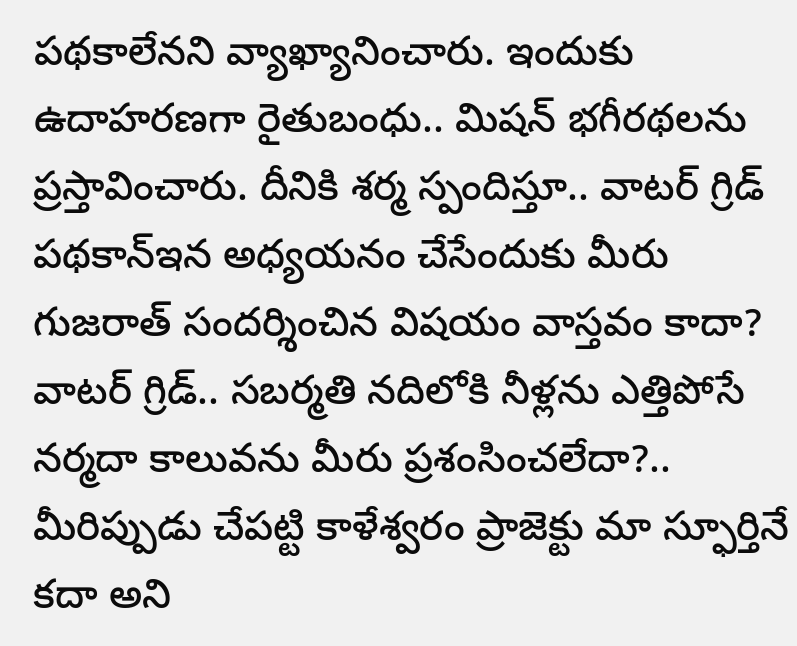పథకాలేనని వ్యాఖ్యానించారు. ఇందుకు ఉదాహరణగా రైతుబంధు.. మిషన్ భగీరథలను ప్రస్తావించారు. దీనికి శర్మ స్పందిస్తూ.. వాటర్ గ్రిడ్ పథకాన్ఇన అధ్యయనం చేసేందుకు మీరు గుజరాత్ సందర్శించిన విషయం వాస్తవం కాదా? వాటర్ గ్రిడ్.. సబర్మతి నదిలోకి నీళ్లను ఎత్తిపోసే నర్మదా కాలువను మీరు ప్రశంసించలేదా?.. మీరిప్పుడు చేపట్టి కాళేశ్వరం ప్రాజెక్టు మా స్ఫూర్తినే కదా అని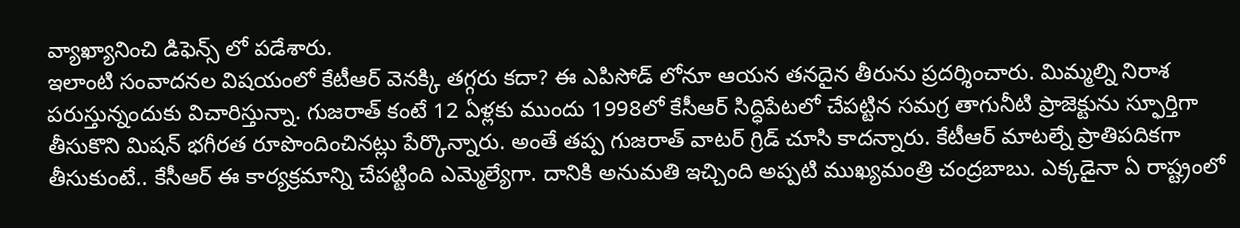వ్యాఖ్యానించి డిఫెన్స్ లో పడేశారు.
ఇలాంటి సంవాదనల విషయంలో కేటీఆర్ వెనక్కి తగ్గరు కదా? ఈ ఎపిసోడ్ లోనూ ఆయన తనదైన తీరును ప్రదర్శించారు. మిమ్మల్ని నిరాశ పరుస్తున్నందుకు విచారిస్తున్నా. గుజరాత్ కంటే 12 ఏళ్లకు ముందు 1998లో కేసీఆర్ సిద్ధిపేటలో చేపట్టిన సమగ్ర తాగునీటి ప్రాజెక్టును స్ఫూర్తిగా తీసుకొని మిషన్ భగీరత రూపొందించినట్లు పేర్కొన్నారు. అంతే తప్ప గుజరాత్ వాటర్ గ్రిడ్ చూసి కాదన్నారు. కేటీఆర్ మాటల్నే ప్రాతిపదికగా తీసుకుంటే.. కేసీఆర్ ఈ కార్యక్రమాన్ని చేపట్టింది ఎమ్మెల్యేగా. దానికి అనుమతి ఇచ్చింది అప్పటి ముఖ్యమంత్రి చంద్రబాబు. ఎక్కడైనా ఏ రాష్ట్రంలో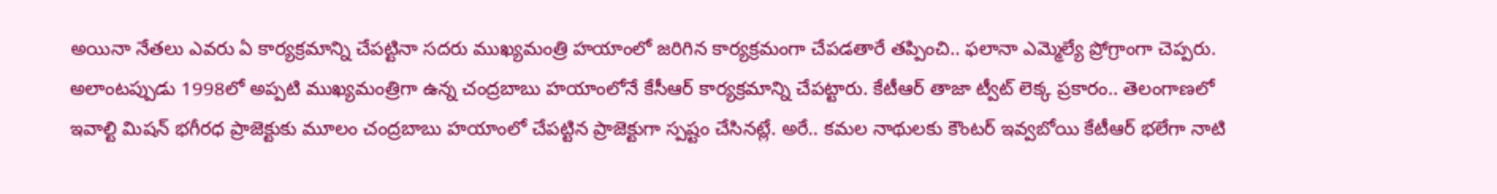అయినా నేతలు ఎవరు ఏ కార్యక్రమాన్ని చేపట్టినా సదరు ముఖ్యమంత్రి హయాంలో జరిగిన కార్యక్రమంగా చేపడతారే తప్పించి.. ఫలానా ఎమ్మెల్యే ప్రోగ్రాంగా చెప్పరు. అలాంటప్పుడు 1998లో అప్పటి ముఖ్యమంత్రిగా ఉన్న చంద్రబాబు హయాంలోనే కేసీఆర్ కార్యక్రమాన్ని చేపట్టారు. కేటీఆర్ తాజా ట్వీట్ లెక్క ప్రకారం.. తెలంగాణలో ఇవాల్టి మిషన్ భగీరధ ప్రాజెక్టుకు మూలం చంద్రబాబు హయాంలో చేపట్టిన ప్రాజెక్టుగా స్పష్టం చేసినట్లే. అరే.. కమల నాథులకు కౌంటర్ ఇవ్వబోయి కేటీఆర్ భలేగా నాటి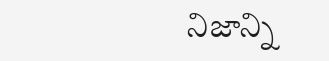నిజాన్ని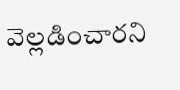వెల్లడించారని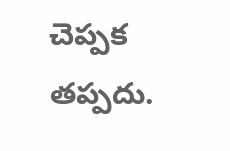చెప్పక తప్పదు.